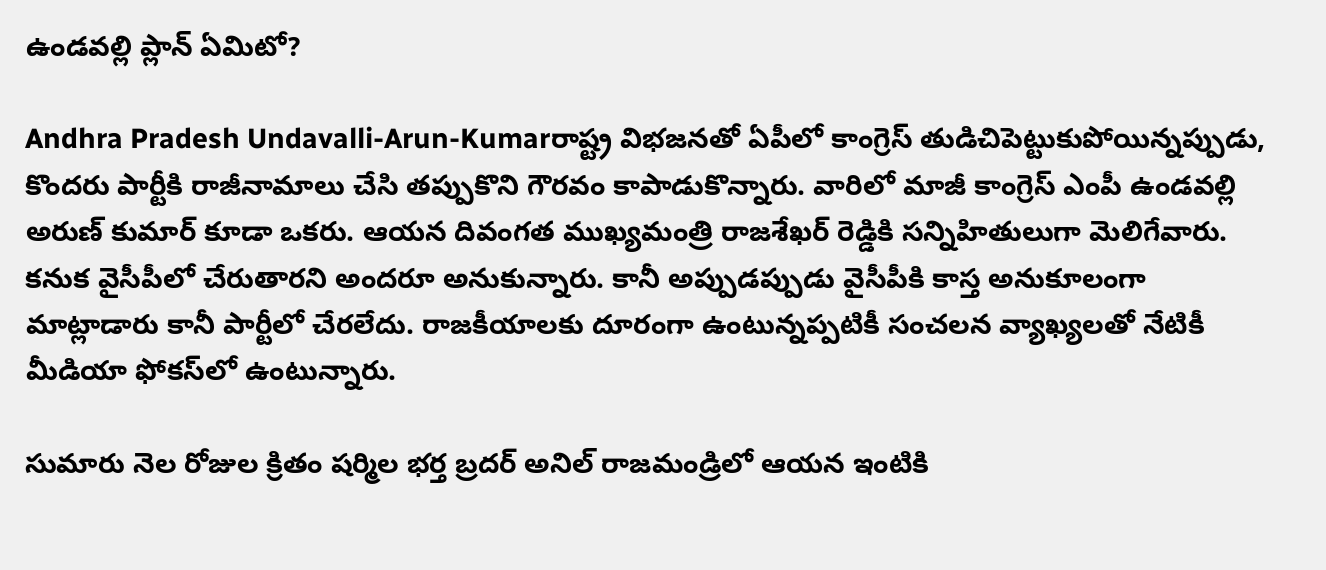ఉండవల్లి ప్లాన్ ఏమిటో?

Andhra Pradesh Undavalli-Arun-Kumarరాష్ట్ర విభజనతో ఏపీలో కాంగ్రెస్‌ తుడిచిపెట్టుకుపోయిన్నప్పుడు, కొందరు పార్టీకి రాజీనామాలు చేసి తప్పుకొని గౌరవం కాపాడుకొన్నారు. వారిలో మాజీ కాంగ్రెస్‌ ఎంపీ ఉండవల్లి అరుణ్ కుమార్‌ కూడా ఒకరు. ఆయన దివంగత ముఖ్యమంత్రి రాజశేఖర్ రెడ్డికి సన్నిహితులుగా మెలిగేవారు. కనుక వైసీపీలో చేరుతారని అందరూ అనుకున్నారు. కానీ అప్పుడప్పుడు వైసీపీకి కాస్త అనుకూలంగా మాట్లాడారు కానీ పార్టీలో చేరలేదు. రాజకీయాలకు దూరంగా ఉంటున్నప్పటికీ సంచలన వ్యాఖ్యలతో నేటికీ మీడియా ఫోకస్‌లో ఉంటున్నారు.

సుమారు నెల రోజుల క్రితం షర్మిల భర్త బ్రదర్ అనిల్ రాజమండ్రిలో ఆయన ఇంటికి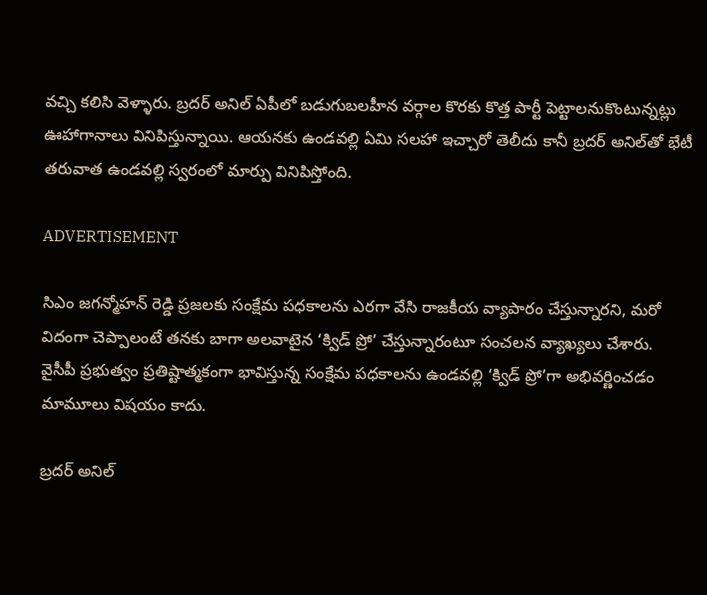వచ్చి కలిసి వెళ్ళారు. బ్రదర్ అనిల్ ఏపీలో బడుగుబలహీన వర్గాల కొరకు కొత్త పార్టీ పెట్టాలనుకొంటున్నట్లు ఊహాగానాలు వినిపిస్తున్నాయి. ఆయనకు ఉండవల్లి ఏమి సలహా ఇచ్చారో తెలీదు కానీ బ్రదర్ అనిల్‌తో భేటీ తరువాత ఉండవల్లి స్వరంలో మార్పు వినిపిస్తోంది.

ADVERTISEMENT

సిఎం జగన్మోహన్ రెడ్డి ప్రజలకు సంక్షేమ పధకాలను ఎరగా వేసి రాజకీయ వ్యాపారం చేస్తున్నారని, మరో విదంగా చెప్పాలంటే తనకు బాగా అలవాటైన ‘క్విడ్ ప్రో’ చేస్తున్నారంటూ సంచలన వ్యాఖ్యలు చేశారు. వైసీపీ ప్రభుత్వం ప్రతిష్టాత్మకంగా భావిస్తున్న సంక్షేమ పధకాలను ఉండవల్లి ‘క్విడ్ ప్రో’గా అభివర్ణించడం మామూలు విషయం కాదు.

బ్రదర్ అనిల్‌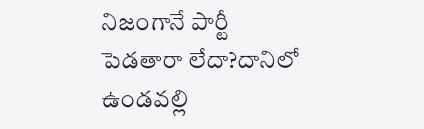నిజంగానే పార్టీ పెడతారా లేదా?దానిలో ఉండవల్లి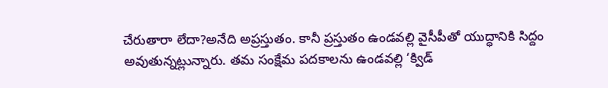చేరుతారా లేదా?అనేది అప్రస్తుతం. కానీ ప్రస్తుతం ఉండవల్లి వైసీపీతో యుద్ధానికి సిద్దం అవుతున్నట్లున్నారు. తమ సంక్షేమ పదకాలను ఉండవల్లి ‘క్విడ్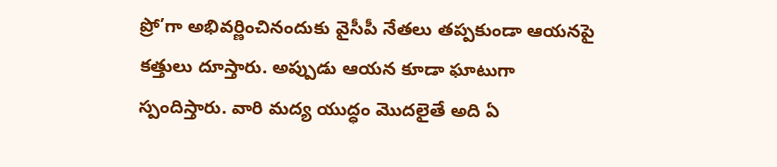ప్రో’గా అభివర్ణించినందుకు వైసీపీ నేతలు తప్పకుండా ఆయనపై కత్తులు దూస్తారు. అప్పుడు ఆయన కూడా ఘాటుగా స్పందిస్తారు. వారి మద్య యుద్ధం మొదలైతే అది ఏ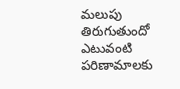మలుపు తిరుగుతుందో ఎటువంటి పరిణామాలకు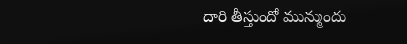దారి తీస్తుందో మున్ముందు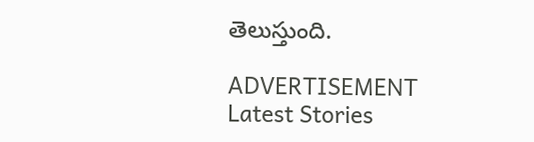తెలుస్తుంది.

ADVERTISEMENT
Latest Stories